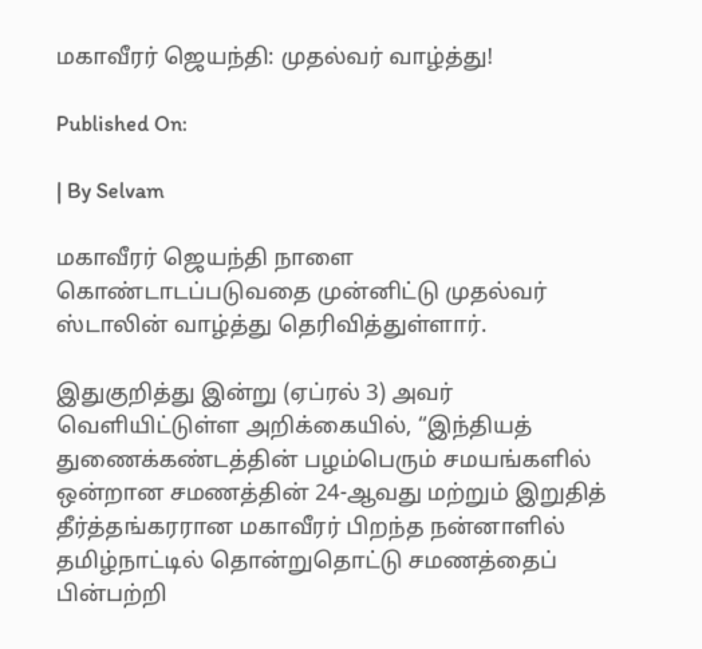மகாவீரர் ஜெயந்தி: முதல்வர் வாழ்த்து!

Published On:

| By Selvam

மகாவீரர் ஜெயந்தி நாளை கொண்டாடப்படுவதை முன்னிட்டு முதல்வர் ஸ்டாலின் வாழ்த்து தெரிவித்துள்ளார்.

இதுகுறித்து இன்று (ஏப்ரல் 3) அவர் வெளியிட்டுள்ள அறிக்கையில், “இந்தியத்‌ துணைக்கண்டத்தின்‌ பழம்பெரும்‌ சமயங்களில்‌ ஒன்றான சமணத்தின்‌ 24-ஆவது மற்றும்‌ இறுதித்‌ தீர்த்தங்கரரான மகாவீரர்‌ பிறந்த நன்னாளில்‌ தமிழ்நாட்டில்‌ தொன்றுதொட்டு சமணத்தைப்‌ பின்பற்றி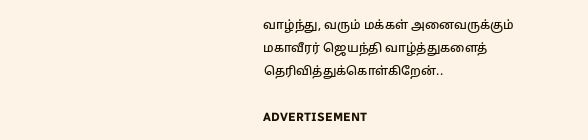வாழ்ந்து, வரும்‌ மக்கள்‌ அனைவருக்கும்‌ மகாவீரர்‌ ஜெயந்தி வாழ்த்துகளைத்‌ தெரிவித்துக்கொள்கிறேன்‌..

ADVERTISEMENT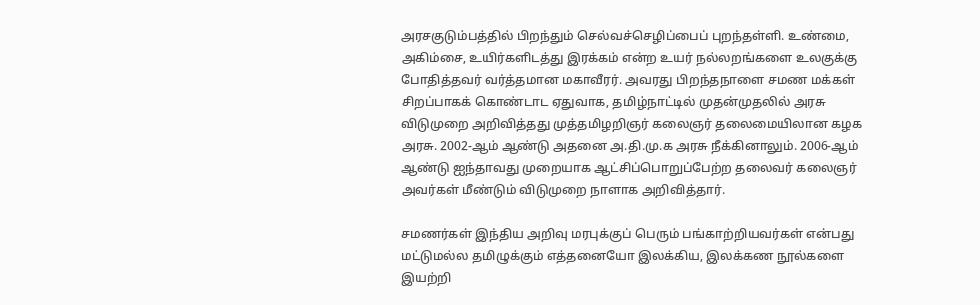அரசகுடும்பத்தில்‌ பிறந்தும்‌ செல்வச்செழிப்பைப்‌ புறந்தள்ளி. உண்மை, அகிம்சை, உயிர்களிடத்து இரக்கம்‌ என்ற உயர்‌ நல்லறங்களை உலகுக்கு போதித்தவர்‌ வர்த்தமான மகாவீரர்‌. அவரது பிறந்தநாளை சமண மக்கள்‌ சிறப்பாகக்‌ கொண்டாட ஏதுவாக, தமிழ்நாட்டில்‌ முதன்முதலில்‌ அரசு விடுமுறை அறிவித்தது முத்தமிழறிஞர்‌ கலைஞர்‌ தலைமையிலான கழக அரசு. 2002-ஆம்‌ ஆண்டு அதனை அ.தி.மு.க அரசு நீக்கினாலும்‌. 2006-ஆம்‌ ஆண்டு ஐந்தாவது முறையாக ஆட்சிப்பொறுப்பேற்ற தலைவர்‌ கலைஞர்‌ அவர்கள்‌ மீண்டும்‌ விடுமுறை நாளாக அறிவித்தார்‌.

சமணர்கள்‌ இந்திய அறிவு மரபுக்குப்‌ பெரும்‌ பங்காற்றியவர்கள்‌ என்பது மட்டுமல்ல தமிழுக்கும்‌ எத்தனையோ இலக்கிய, இலக்கண நூல்களை இயற்றி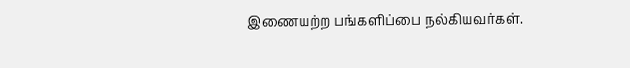இணையற்ற பங்களிப்பை நல்கியவர்கள்‌.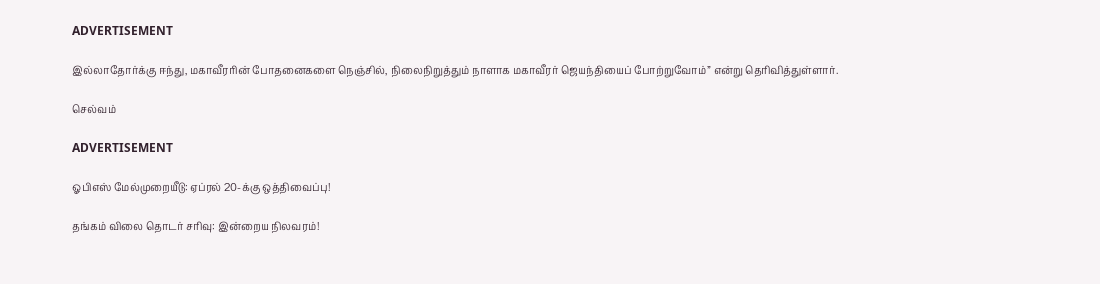ADVERTISEMENT

இல்லாதோர்க்கு ஈந்து, மகாவீரரின்‌ போதனைகளை நெஞ்சில்‌, நிலைநிறுத்தும்‌ நாளாக மகாவீரர்‌ ஜெயந்தியைப்‌ போற்றுவோம்‌” என்று தெரிவித்துள்ளார்.

செல்வம்

ADVERTISEMENT

ஓபிஎஸ் மேல்முறையீடு: ஏப்ரல் 20-க்கு ஒத்திவைப்பு!

தங்கம் விலை தொடர் சரிவு: இன்றைய நிலவரம்!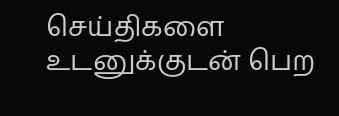செய்திகளை உடனுக்குடன் பெற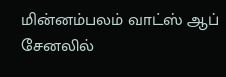மின்னம்பலம் வாட்ஸ் ஆப் சேனலில்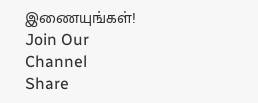இணையுங்கள்!
Join Our Channel
Share